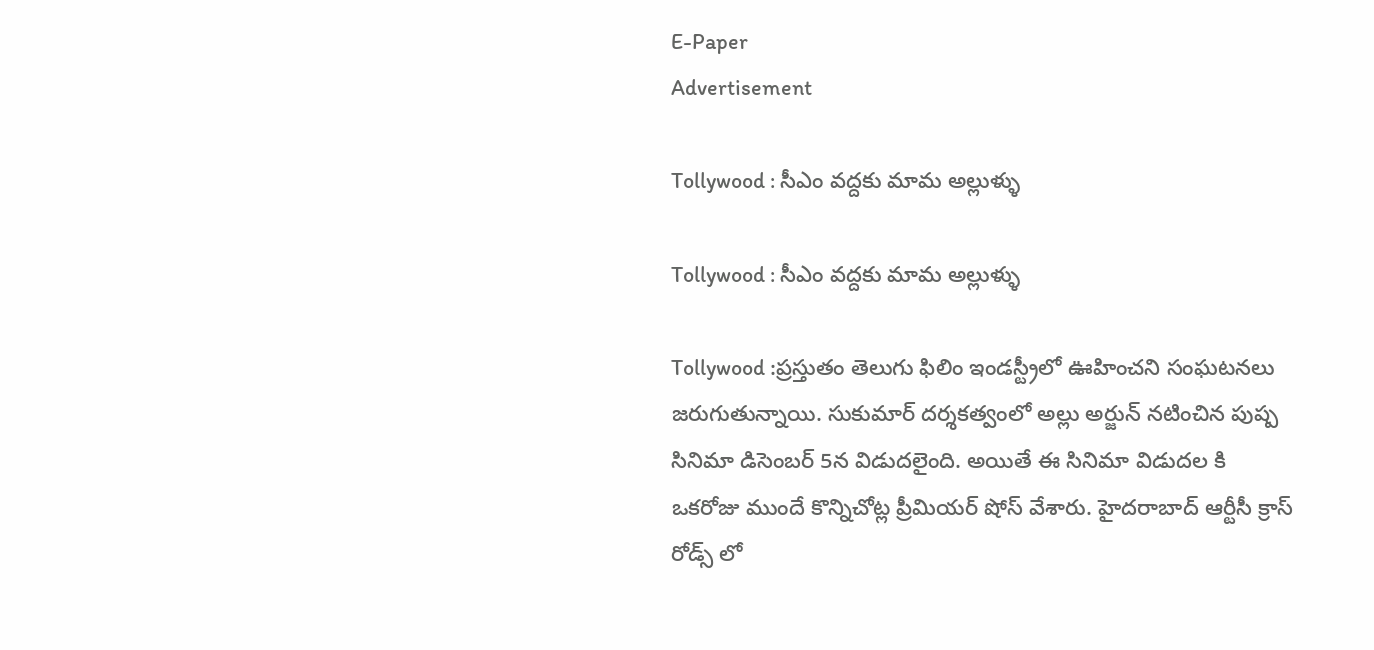E-Paper
Advertisement

Tollywood : సీఎం వద్దకు మామ అల్లుళ్ళు

Tollywood : సీఎం వద్దకు మామ అల్లుళ్ళు

Tollywood :ప్రస్తుతం తెలుగు ఫిలిం ఇండస్ట్రీలో ఊహించని సంఘటనలు జరుగుతున్నాయి. సుకుమార్ దర్శకత్వంలో అల్లు అర్జున్ నటించిన పుష్ప సినిమా డిసెంబర్ 5న విడుదలైంది. అయితే ఈ సినిమా విడుదల కి ఒకరోజు ముందే కొన్నిచోట్ల ప్రీమియర్ షోస్ వేశారు. హైదరాబాద్ ఆర్టీసీ క్రాస్ రోడ్స్ లో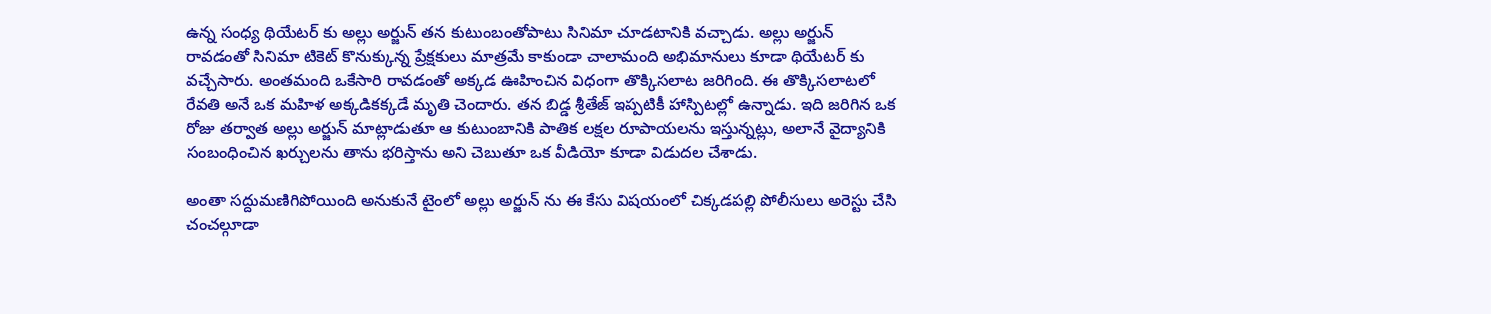ఉన్న సంధ్య థియేటర్ కు అల్లు అర్జున్ తన కుటుంబంతోపాటు సినిమా చూడటానికి వచ్చాడు. అల్లు అర్జున్ రావడంతో సినిమా టికెట్ కొనుక్కున్న ప్రేక్షకులు మాత్రమే కాకుండా చాలామంది అభిమానులు కూడా థియేటర్ కు వచ్చేసారు. అంతమంది ఒకేసారి రావడంతో అక్కడ ఊహించిన విధంగా తొక్కిసలాట జరిగింది. ఈ తొక్కిసలాటలో రేవతి అనే ఒక మహిళ అక్కడికక్కడే మృతి చెందారు. తన బిడ్డ శ్రీతేజ్ ఇప్పటికీ హాస్పిటల్లో ఉన్నాడు. ఇది జరిగిన ఒక రోజు తర్వాత అల్లు అర్జున్ మాట్లాడుతూ ఆ కుటుంబానికి పాతిక లక్షల రూపాయలను ఇస్తున్నట్లు, అలానే వైద్యానికి సంబంధించిన ఖర్చులను తాను భరిస్తాను అని చెబుతూ ఒక వీడియో కూడా విడుదల చేశాడు.

అంతా సద్దుమణిగిపోయింది అనుకునే టైంలో అల్లు అర్జున్ ను ఈ కేసు విషయంలో చిక్కడపల్లి పోలీసులు అరెస్టు చేసి చంచల్గూడా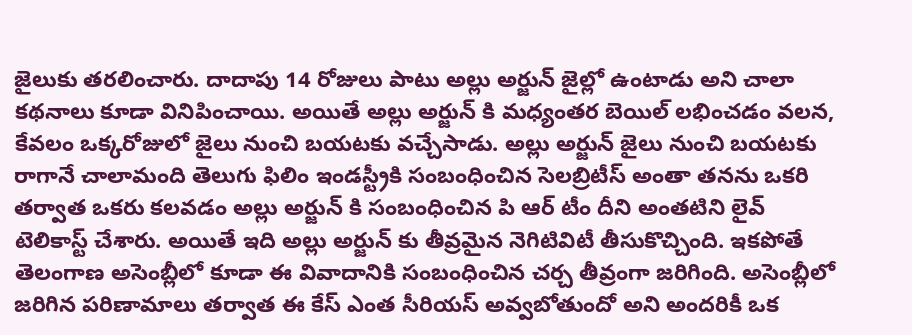జైలుకు తరలించారు. దాదాపు 14 రోజులు పాటు అల్లు అర్జున్ జైల్లో ఉంటాడు అని చాలా కథనాలు కూడా వినిపించాయి. అయితే అల్లు అర్జున్ కి మధ్యంతర బెయిల్ లభించడం వలన, కేవలం ఒక్కరోజులో జైలు నుంచి బయటకు వచ్చేసాడు. అల్లు అర్జున్ జైలు నుంచి బయటకు రాగానే చాలామంది తెలుగు ఫిలిం ఇండస్ట్రీకి సంబంధించిన సెలబ్రిటీస్ అంతా తనను ఒకరి తర్వాత ఒకరు కలవడం అల్లు అర్జున్ కి సంబంధించిన పి ఆర్ టీం దీని అంతటిని లైవ్ టెలికాస్ట్ చేశారు. అయితే ఇది అల్లు అర్జున్ కు తీవ్రమైన నెగిటివిటీ తీసుకొచ్చింది. ఇకపోతే తెలంగాణ అసెంబ్లీలో కూడా ఈ వివాదానికి సంబంధించిన చర్చ తీవ్రంగా జరిగింది. అసెంబ్లీలో జరిగిన పరిణామాలు తర్వాత ఈ కేస్ ఎంత సీరియస్ అవ్వబోతుందో అని అందరికీ ఒక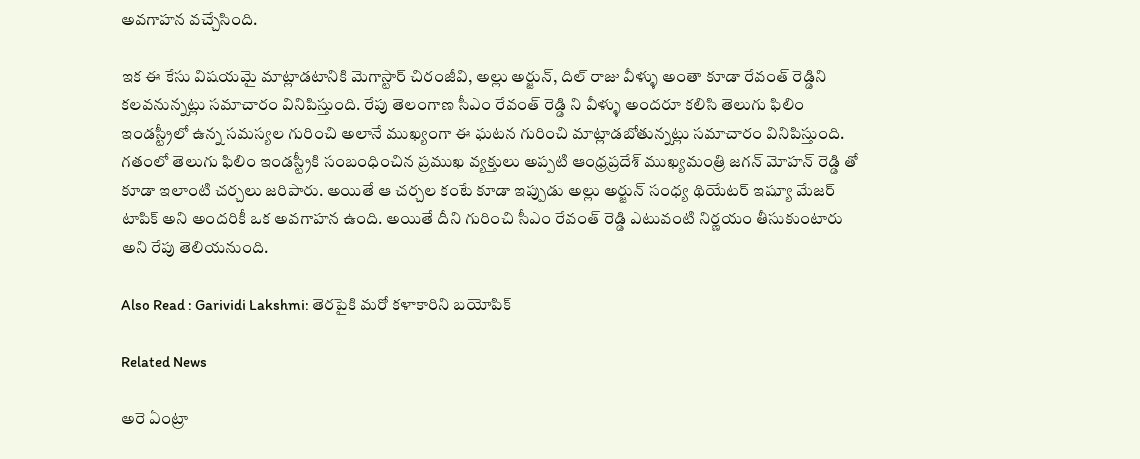అవగాహన వచ్చేసింది.

ఇక ఈ కేసు విషయమై మాట్లాడటానికి మెగాస్టార్ చిరంజీవి, అల్లు అర్జున్, దిల్ రాజు వీళ్ళు అంతా కూడా రేవంత్ రెడ్డిని కలవనున్నట్లు సమాచారం వినిపిస్తుంది. రేపు తెలంగాణ సీఎం రేవంత్ రెడ్డి ని వీళ్ళు అందరూ కలిసి తెలుగు ఫిలిం ఇండస్ట్రీలో ఉన్న సమస్యల గురించి అలానే ముఖ్యంగా ఈ ఘటన గురించి మాట్లాడబోతున్నట్లు సమాచారం వినిపిస్తుంది. గతంలో తెలుగు ఫిలిం ఇండస్ట్రీకి సంబంధించిన ప్రముఖ వ్యక్తులు అప్పటి ఆంధ్రప్రదేశ్ ముఖ్యమంత్రి జగన్ మోహన్ రెడ్డి తో కూడా ఇలాంటి చర్చలు జరిపారు. అయితే ఆ చర్చల కంటే కూడా ఇప్పుడు అల్లు అర్జున్ సంధ్య థియేటర్ ఇష్యూ మేజర్ టాపిక్ అని అందరికీ ఒక అవగాహన ఉంది. అయితే దీని గురించి సీఎం రేవంత్ రెడ్డి ఎటువంటి నిర్ణయం తీసుకుంటారు అని రేపు తెలియనుంది.

Also Read : Garividi Lakshmi: తెరపైకి మరో కళాకారిని బయోపిక్

Related News

అరె ఏంట్రా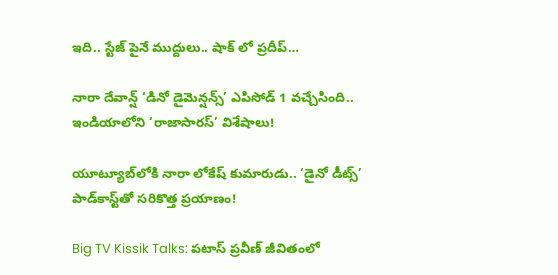ఇది.. స్టేజ్ పైనే ముద్దులు.. షాక్ లో ప్రదీప్…

నారా దేవాన్ష్ ‘డినో డైమెన్షన్స్’ ఎపిసోడ్ 1 వచ్చేసింది.. ఇండియాలోని ‘రాజాసారస్’ విశేషాలు!

యూట్యూబ్‌‌లోకి నారా లోకేష్ కుమారుడు.. ‘డైనో డీట్స్’ పాడ్‌కాస్ట్‌తో సరికొత్త ప్రయాణం!

Big TV Kissik Talks: పటాస్ ప్రవీణ్ జీవితంలో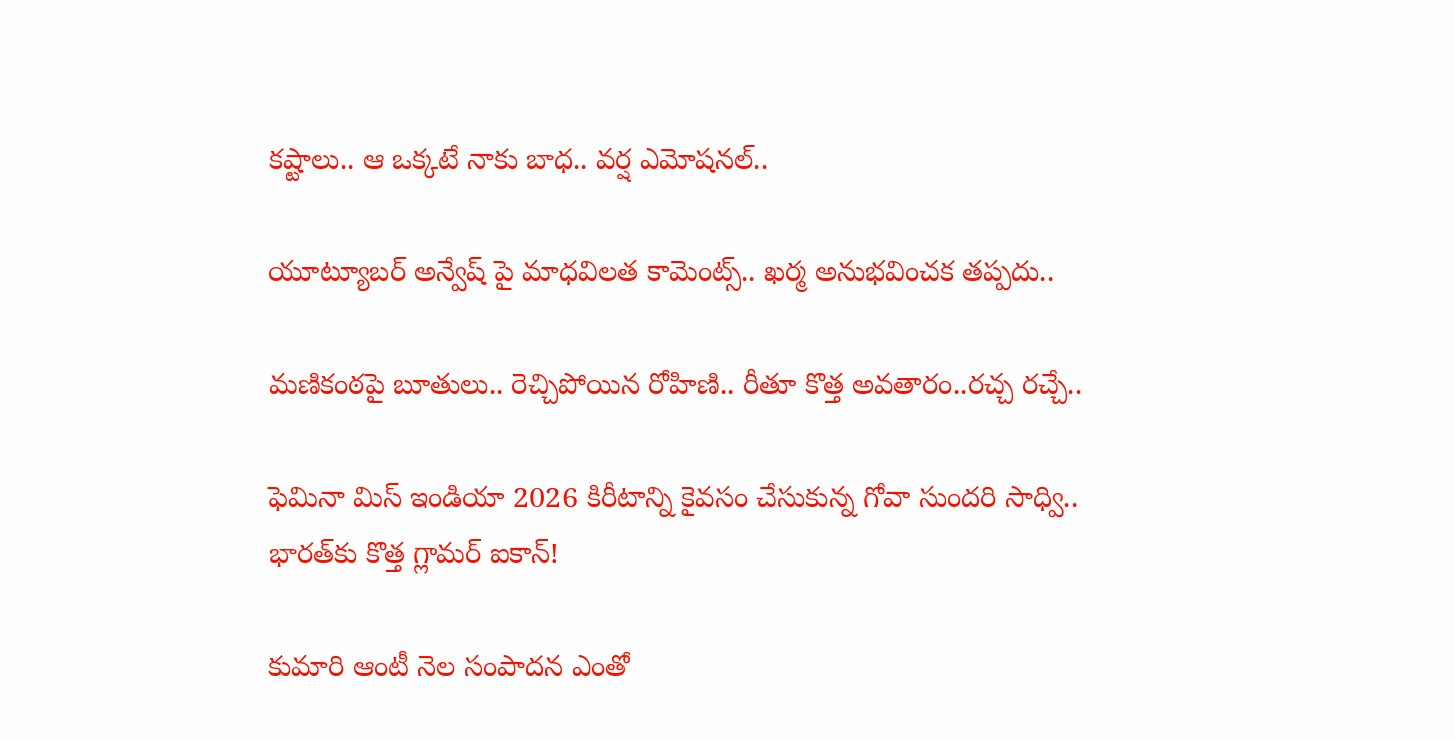కష్టాలు.. ఆ ఒక్కటే నాకు బాధ.. వర్ష ఎమోషనల్..

యూట్యూబర్ అన్వేష్ పై మాధవిలత కామెంట్స్.. ఖర్మ అనుభవించక తప్పదు..

మణికంఠపై బూతులు.. రెచ్చిపోయిన రోహిణి.. రీతూ కొత్త అవతారం..రచ్చ రచ్చే..

ఫెమినా మిస్ ఇండియా 2026 కిరీటాన్ని కైవసం చేసుకున్న గోవా సుందరి సాధ్వి.. భారత్‌కు కొత్త గ్లామర్ ఐకాన్!

కుమారి ఆంటీ నెల సంపాదన ఎంతో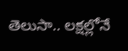తెలుసా.. లక్షల్లోనే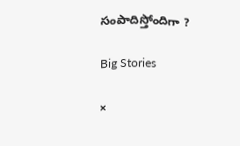సంపాదిస్తోందిగా ?

Big Stories

×